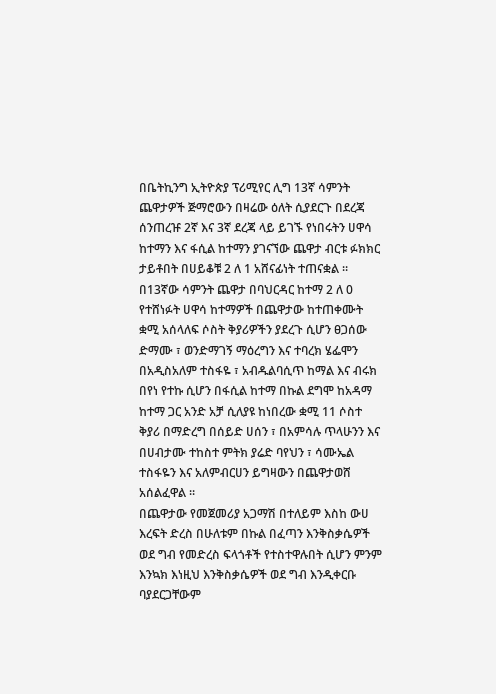በቤትኪንግ ኢትዮጵያ ፕሪሚየር ሊግ 13ኛ ሳምንት ጨዋታዎች ጅማሮውን በዛሬው ዕለት ሲያደርጉ በደረጃ ሰንጠረዡ 2ኛ እና 3ኛ ደረጃ ላይ ይገኙ የነበሩትን ሀዋሳ ከተማን እና ፋሲል ከተማን ያገናኘው ጨዋታ ብርቱ ፉክክር ታይቶበት በሀይቆቹ 2 ለ 1 አሸናፊነት ተጠናቋል ።
በ13ኛው ሳምንት ጨዋታ በባህርዳር ከተማ 2 ለ 0 የተሸነፉት ሀዋሳ ከተማዎች በጨዋታው ከተጠቀሙት ቋሚ አሰላለፍ ሶስት ቅያሪዎችን ያደረጉ ሲሆን ፀጋሰው ድማሙ ፣ ወንድማገኝ ማዕረግን እና ተባረክ ሄፌሞን በአዲስአለም ተስፋዬ ፣ አብዱልባሲጥ ከማል እና ብሩክ በየነ የተኩ ሲሆን በፋሲል ከተማ በኩል ደግሞ ከአዳማ ከተማ ጋር አንድ አቻ ሲለያዩ ከነበረው ቋሚ 11 ሶስተ ቅያሪ በማድረግ በሰይድ ሀሰን ፣ በአምሳሉ ጥላሁንን እና በሀብታሙ ተከስተ ምትክ ያሬድ ባየህን ፣ ሳሙኤል ተስፋዬን እና አለምብርሀን ይግዛውን በጨዋታወሸ አሰልፈዋል ።
በጨዋታው የመጀመሪያ አጋማሽ በተለይም እስከ ውሀ እረፍት ድረስ በሁለቱም በኩል በፈጣን እንቅስቃሴዎች ወደ ግብ የመድረስ ፍላጎቶች የተስተዋሉበት ሲሆን ምንም እንኳክ እነዚህ እንቅስቃሴዎች ወደ ግብ እንዲቀርቡ ባያደርጋቸውም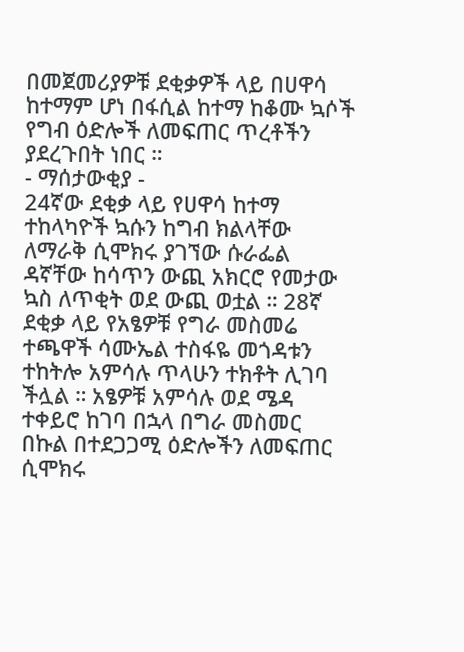በመጀመሪያዎቹ ደቂቃዎች ላይ በሀዋሳ ከተማም ሆነ በፋሲል ከተማ ከቆሙ ኳሶች የግብ ዕድሎች ለመፍጠር ጥረቶችን ያደረጉበት ነበር ።
- ማሰታውቂያ -
24ኛው ደቂቃ ላይ የሀዋሳ ከተማ ተከላካዮች ኳሱን ከግብ ክልላቸው ለማራቅ ሲሞክሩ ያገኘው ሱራፌል ዳኛቸው ከሳጥን ውጪ አክርሮ የመታው ኳስ ለጥቂት ወደ ውጪ ወቷል ። 28ኛ ደቂቃ ላይ የአፄዎቹ የግራ መስመሬ ተጫዋች ሳሙኤል ተስፋዬ መጎዳቱን ተከትሎ አምሳሉ ጥላሁን ተክቶት ሊገባ ችሏል ። አፄዎቹ አምሳሉ ወደ ሜዳ ተቀይሮ ከገባ በኋላ በግራ መስመር በኩል በተደጋጋሚ ዕድሎችን ለመፍጠር ሲሞክሩ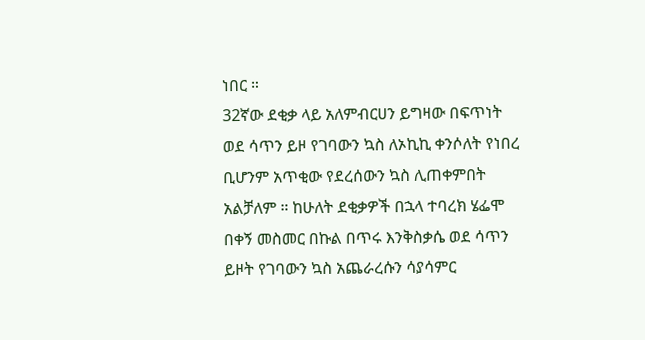ነበር ።
32ኛው ደቂቃ ላይ አለምብርሀን ይግዛው በፍጥነት ወደ ሳጥን ይዞ የገባውን ኳስ ለኦኪኪ ቀንሶለት የነበረ ቢሆንም አጥቂው የደረሰውን ኳስ ሊጠቀምበት አልቻለም ። ከሁለት ደቂቃዎች በኋላ ተባረክ ሄፌሞ በቀኝ መስመር በኩል በጥሩ እንቅስቃሴ ወደ ሳጥን ይዞት የገባውን ኳስ አጨራረሱን ሳያሳምር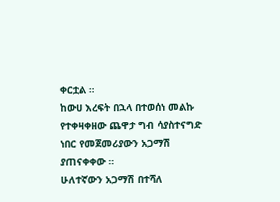ቀርቷል ።
ከውሀ እረፍት በኋላ በተወሰነ መልኩ የተቀዛቀዘው ጨዋታ ግብ ሳያስተናግድ ነበር የመጀመሪያውን አጋማሽ ያጠናቀቀው ።
ሁለተኛውን አጋማሽ በተሻለ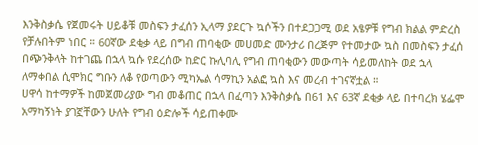እንቅስቃሴ የጀመሩት ሀይቆቹ መስፍን ታፈሰን ኢላማ ያደርጉ ኳሶችን በተደጋጋሚ ወደ አፄዎቹ የግብ ክልል ምድረስ የቻሉበትም ነበር ። 60ኛው ደቂቃ ላይ በግብ ጠባቂው መሀመድ ሙንታሪ በረጅም የተመታው ኳስ በመስፍን ታፈሰ በጭንቅላት ከተገጨ በኋላ ኳሱ የደረሰው ከድር ኩሊባሊ የግብ ጠባቂውን መውጣት ሳይመለከት ወደ ኋላ ለማቀበል ሲሞክር ግቡን ለቆ የወጣውን ሚካኤል ሳማኪን አልፎ ኳስ እና መረብ ተገናኛቷል ።
ሀዋሳ ከተማዎች ከመጀመሪያው ግብ መቆጠር በኋላ በፈጣን እንቅስቃሴ በ61 እና 63ኛ ደቂቃ ላይ በተባረክ ሄፌሞ አማካኝነት ያገኟቸውን ሁለት የግብ ዕድሎች ሳይጠቀሙ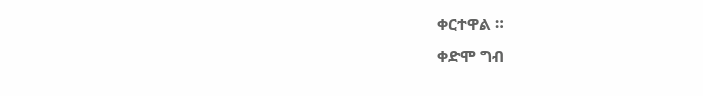ቀርተዋል ።
ቀድሞ ግብ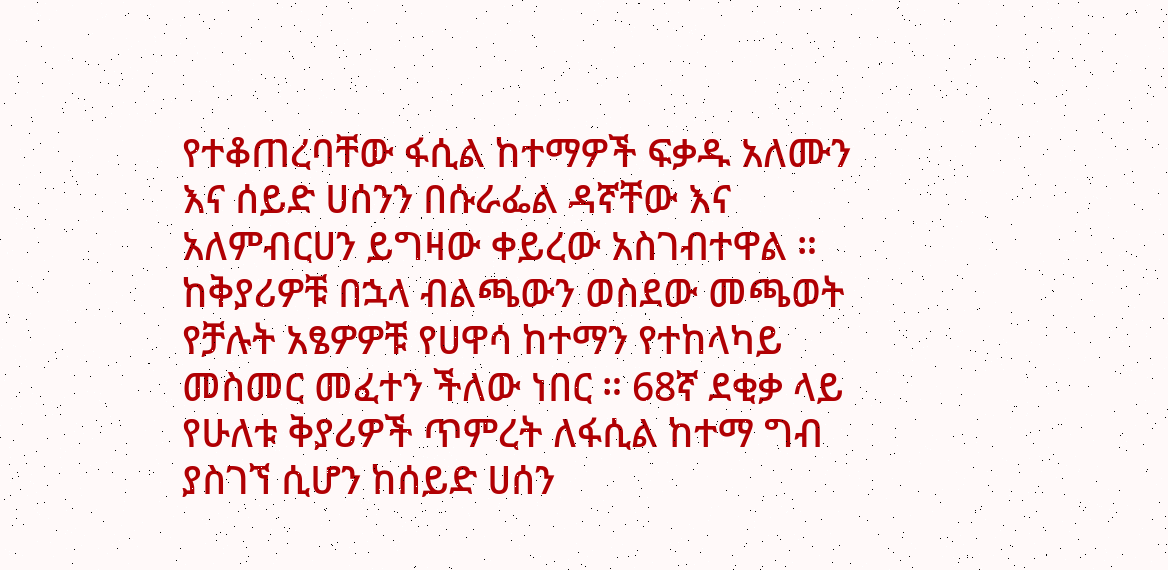የተቆጠረባቸው ፋሲል ከተማዎች ፍቃዱ አለሙን እና ሰይድ ሀሰንን በሱራፌል ዳኛቸው እና አለምብርሀን ይግዛው ቀይረው አስገብተዋል ። ከቅያሪዎቹ በኋላ ብልጫውን ወስደው መጫወት የቻሉት አፄዎዎቹ የሀዋሳ ከተማን የተከላካይ መስመር መፈተን ችለው ነበር ። 68ኛ ደቂቃ ላይ የሁለቱ ቅያሪዎች ጥምረት ለፋሲል ከተማ ግብ ያስገኘ ሲሆን ከሰይድ ሀሰን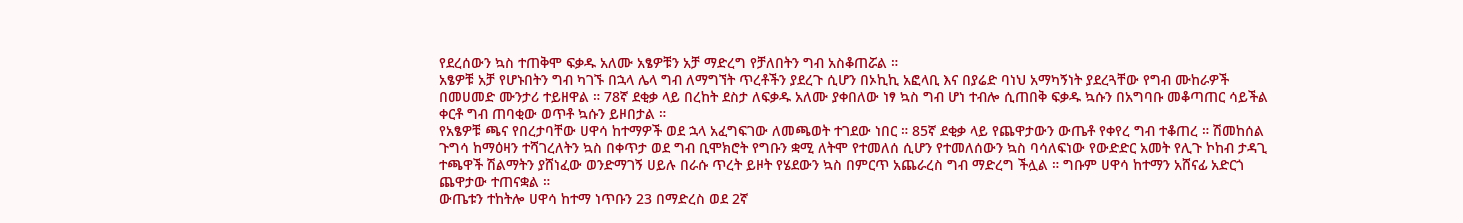የደረሰውን ኳስ ተጠቅሞ ፍቃዱ አለሙ አፄዎቹን አቻ ማድረግ የቻለበትን ግብ አስቆጠሯል ።
አፄዎቹ አቻ የሆኑበትን ግብ ካገኙ በኋላ ሌላ ግብ ለማግኘት ጥረቶችን ያደረጉ ሲሆን በኦኪኪ አፎላቢ እና በያሬድ ባነህ አማካኝነት ያደረጓቸው የግብ ሙከራዎች በመሀመድ ሙንታሪ ተይዘዋል ። 78ኛ ደቂቃ ላይ በረከት ደስታ ለፍቃዱ አለሙ ያቀበለው ነፃ ኳስ ግብ ሆነ ተብሎ ሲጠበቅ ፍቃዱ ኳሱን በአግባቡ መቆጣጠር ሳይችል ቀርቶ ግብ ጠባቂው ወጥቶ ኳሱን ይዞበታል ።
የአፄዎቹ ጫና የበረታባቸው ሀዋሳ ከተማዎች ወደ ኋላ አፈግፍገው ለመጫወት ተገደው ነበር ። 85ኛ ደቂቃ ላይ የጨዋታውን ውጤቶ የቀየረ ግብ ተቆጠረ ። ሽመከሰል ጉግሳ ከማዕዛን ተሻገረለትን ኳስ በቀጥታ ወደ ግብ ቢሞክሮት የግቡን ቋሚ ለትሞ የተመለሰ ሲሆን የተመለሰውን ኳስ ባሳለፍነው የውድድር አመት የሊጉ ኮከብ ታዳጊ ተጫዋች ሽልማትን ያሸነፈው ወንድማገኝ ሀይሉ በራሱ ጥረት ይዞት የሄደውን ኳስ በምርጥ አጨራረስ ግብ ማድረግ ችሏል ። ግቡም ሀዋሳ ከተማን አሸናፊ አድርጎ ጨዋታው ተጠናቋል ።
ውጤቱን ተከትሎ ሀዋሳ ከተማ ነጥቡን 23 በማድረስ ወደ 2ኛ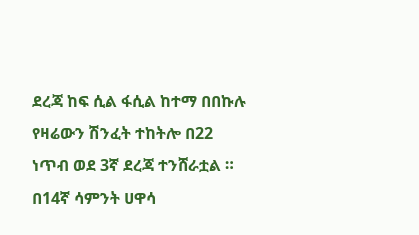ደረጃ ከፍ ሲል ፋሲል ከተማ በበኩሉ የዛሬውን ሽንፈት ተከትሎ በ22 ነጥብ ወደ 3ኛ ደረጃ ተንሸራቷል ።
በ14ኛ ሳምንት ሀዋሳ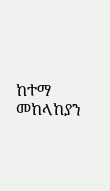ከተማ መከላከያን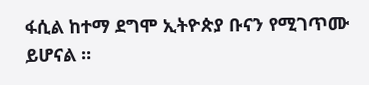ፋሲል ከተማ ደግሞ ኢትዮጵያ ቡናን የሚገጥሙ ይሆናል ።